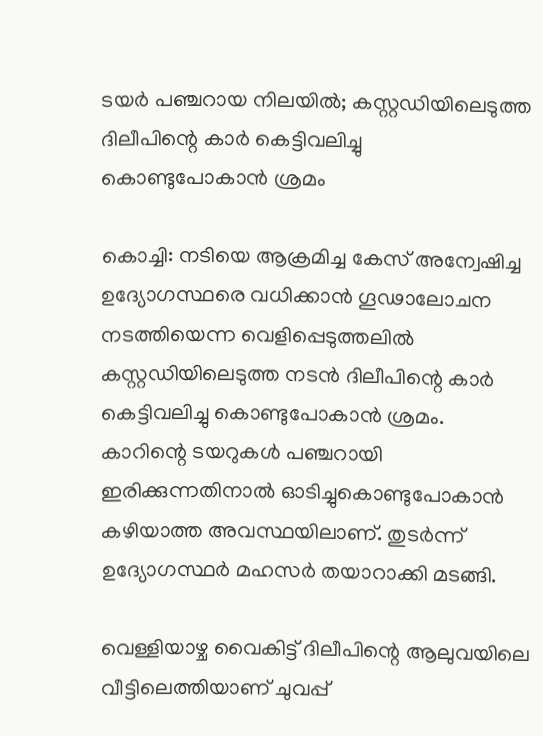ടയര്‍ പഞ്ചറായ നിലയില്‍; കസ്റ്റഡിയിലെടുത്ത ദിലീപിന്റെ കാര്‍ കെട്ടിവലിച്ചു കൊണ്ടുപോകാന്‍ ശ്രമം

കൊച്ചി: നടിയെ ആക്രമിച്ച കേസ് അന്വേഷിച്ച ഉദ്യോഗസ്ഥരെ വധിക്കാന്‍ ഗൂഢാലോചന നടത്തിയെന്ന വെളിപ്പെടുത്തലില്‍ കസ്റ്റഡിയിലെടുത്ത നടന്‍ ദിലീപിന്റെ കാര്‍ കെട്ടിവലിച്ചു കൊണ്ടുപോകാന്‍ ശ്രമം. കാറിന്റെ ടയറുകള്‍ പഞ്ചറായി ഇരിക്കുന്നതിനാല്‍ ഓടിച്ചുകൊണ്ടുപോകാന്‍ കഴിയാത്ത അവസ്ഥയിലാണ്. തുടര്‍ന്ന് ഉദ്യോഗസ്ഥര്‍ മഹസര്‍ തയാറാക്കി മടങ്ങി.

വെള്ളിയാഴ്ച വൈകിട്ട് ദിലീപിന്റെ ആലുവയിലെ വീട്ടിലെത്തിയാണ് ചുവപ്പ്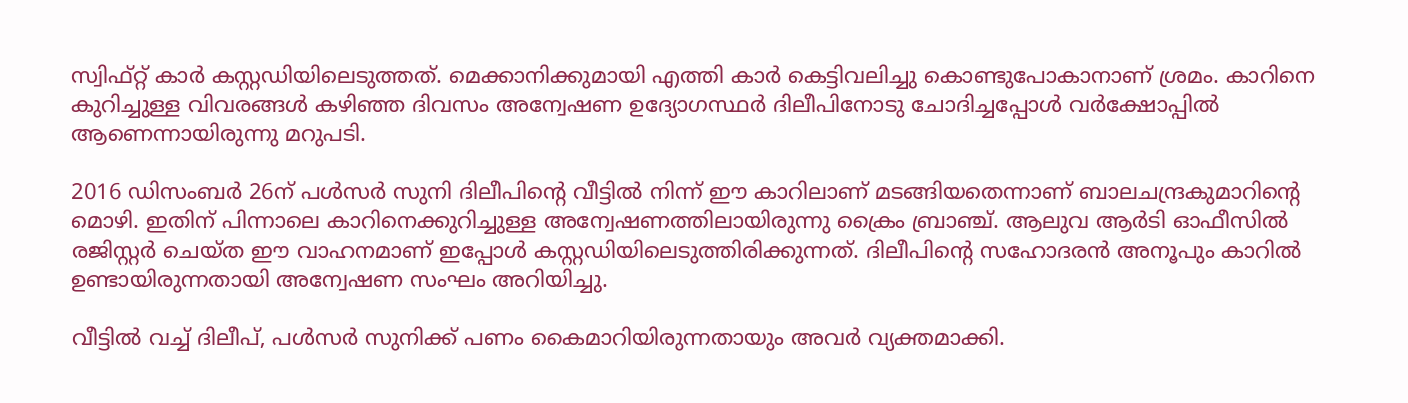സ്വിഫ്റ്റ് കാര്‍ കസ്റ്റഡിയിലെടുത്തത്. മെക്കാനിക്കുമായി എത്തി കാര്‍ കെട്ടിവലിച്ചു കൊണ്ടുപോകാനാണ് ശ്രമം. കാറിനെ കുറിച്ചുള്ള വിവരങ്ങള്‍ കഴിഞ്ഞ ദിവസം അന്വേഷണ ഉദ്യോഗസ്ഥര്‍ ദിലീപിനോടു ചോദിച്ചപ്പോള്‍ വര്‍ക്ഷോപ്പില്‍ ആണെന്നായിരുന്നു മറുപടി.

2016 ഡിസംബര്‍ 26ന് പള്‍സര്‍ സുനി ദിലീപിന്റെ വീട്ടില്‍ നിന്ന് ഈ കാറിലാണ് മടങ്ങിയതെന്നാണ് ബാലചന്ദ്രകുമാറിന്റെ മൊഴി. ഇതിന് പിന്നാലെ കാറിനെക്കുറിച്ചുള്ള അന്വേഷണത്തിലായിരുന്നു ക്രൈം ബ്രാഞ്ച്. ആലുവ ആര്‍ടി ഓഫീസില്‍ രജിസ്റ്റര്‍ ചെയ്ത ഈ വാഹനമാണ് ഇപ്പോള്‍ കസ്റ്റഡിയിലെടുത്തിരിക്കുന്നത്. ദിലീപിന്റെ സഹോദരന്‍ അനൂപും കാറില്‍ ഉണ്ടായിരുന്നതായി അന്വേഷണ സംഘം അറിയിച്ചു.

വീട്ടില്‍ വച്ച് ദിലീപ്, പള്‍സര്‍ സുനിക്ക് പണം കൈമാറിയിരുന്നതായും അവര്‍ വ്യക്തമാക്കി.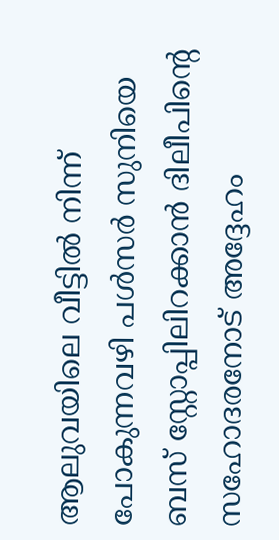ആലുവയിലെ വീട്ടില്‍ നിന്ന് പോകുന്നവഴി പള്‍സര്‍ സുനിയെ ബസ് സ്റ്റോപ്പിലിറക്കാന്‍ ദിലീപിന്റെ സഹോദരനോട് അദ്ദേഹം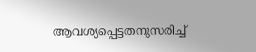ആവശ്യപ്പെട്ടതനുസരിച്ച്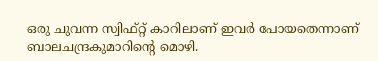ഒരു ചുവന്ന സ്വിഫ്റ്റ് കാറിലാണ് ഇവര്‍ പോയതെന്നാണ് ബാലചന്ദ്രകുമാറിന്റെ മൊഴി.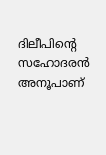ദിലീപിന്റെ സഹോദരന്‍ അനൂപാണ്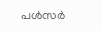പള്‍സര്‍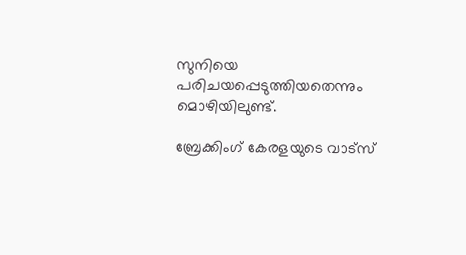സുനിയെ പരിചയപ്പെടുത്തിയതെന്നും മൊഴിയിലുണ്ട്.

ബ്രേക്കിംഗ് കേരളയുടെ വാട്സ്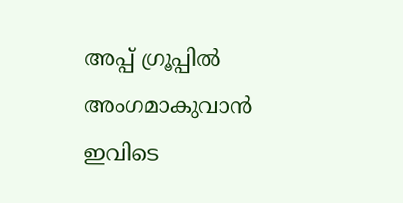അപ്പ് ഗ്രൂപ്പിൽ അംഗമാകുവാൻ ഇവിടെ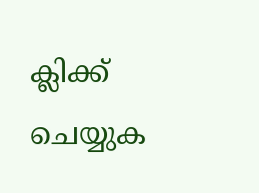ക്ലിക്ക് ചെയ്യുക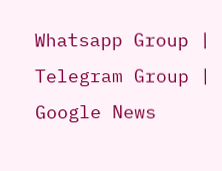Whatsapp Group | Telegram Group | Google News